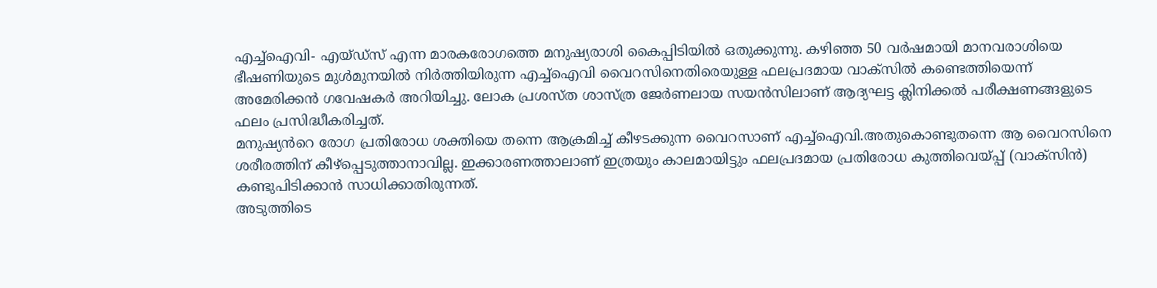എച്ച്ഐവി- എയ്ഡ്സ് എന്ന മാരകരോഗത്തെ മനുഷ്യരാശി കൈപ്പിടിയിൽ ഒതുക്കുന്നു. കഴിഞ്ഞ 50 വർഷമായി മാനവരാശിയെ ഭീഷണിയുടെ മുൾമുനയിൽ നിർത്തിയിരുന്ന എച്ച്ഐവി വൈറസിനെതിരെയുള്ള ഫലപ്രദമായ വാക്സിൽ കണ്ടെത്തിയെന്ന് അമേരിക്കൻ ഗവേഷകർ അറിയിച്ചു. ലോക പ്രശസ്ത ശാസ്ത്ര ജേർണലായ സയൻസിലാണ് ആദ്യഘട്ട ക്ലിനിക്കൽ പരീക്ഷണങ്ങളുടെ ഫലം പ്രസിദ്ധീകരിച്ചത്.
മനുഷ്യൻറെ രോഗ പ്രതിരോധ ശക്തിയെ തന്നെ ആക്രമിച്ച് കീഴടക്കുന്ന വൈറസാണ് എച്ച്ഐവി.അതുകൊണ്ടുതന്നെ ആ വൈറസിനെ ശരീരത്തിന് കീഴ്പ്പെടുത്താനാവില്ല. ഇക്കാരണത്താലാണ് ഇത്രയും കാലമായിട്ടും ഫലപ്രദമായ പ്രതിരോധ കുത്തിവെയ്പ്പ് (വാക്സിൻ) കണ്ടുപിടിക്കാൻ സാധിക്കാതിരുന്നത്.
അടുത്തിടെ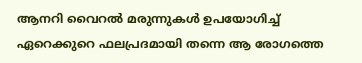ആനറി വൈറൽ മരുന്നുകൾ ഉപയോഗിച്ച് ഏറെക്കുറെ ഫലപ്രദമായി തന്നെ ആ രോഗത്തെ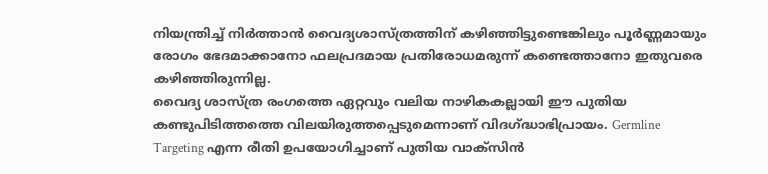നിയന്ത്രിച്ച് നിർത്താൻ വൈദ്യശാസ്ത്രത്തിന് കഴിഞ്ഞിട്ടുണ്ടെങ്കിലും പൂർണ്ണമായും രോഗം ഭേദമാക്കാനോ ഫലപ്രദമായ പ്രതിരോധമരുന്ന് കണ്ടെത്താനോ ഇതുവരെ കഴിഞ്ഞിരുന്നില്ല.
വൈദ്യ ശാസ്ത്ര രംഗത്തെ ഏറ്റവും വലിയ നാഴികകല്ലായി ഈ പുതിയ കണ്ടുപിടിത്തത്തെ വിലയിരുത്തപ്പെടുമെന്നാണ് വിദഗ്ദ്ധാഭിപ്രായം. Germline Targeting എന്ന രീതി ഉപയോഗിച്ചാണ് പുതിയ വാക്സിൻ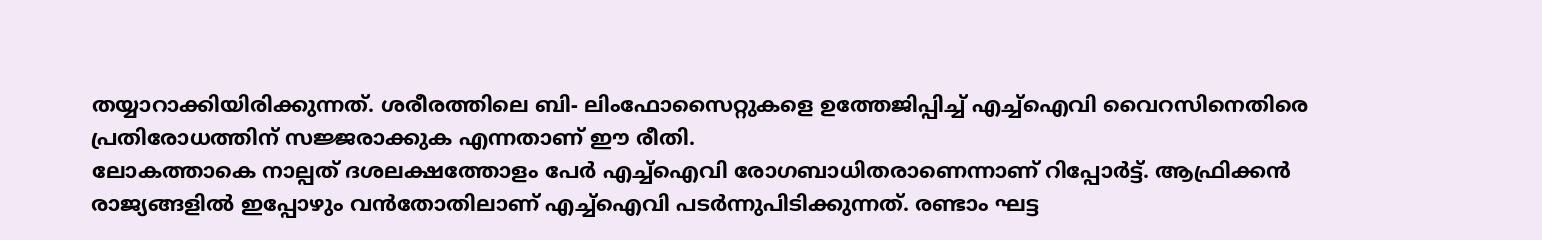തയ്യാറാക്കിയിരിക്കുന്നത്. ശരീരത്തിലെ ബി- ലിംഫോസൈറ്റുകളെ ഉത്തേജിപ്പിച്ച് എച്ച്ഐവി വൈറസിനെതിരെ പ്രതിരോധത്തിന് സജ്ജരാക്കുക എന്നതാണ് ഈ രീതി.
ലോകത്താകെ നാല്പത് ദശലക്ഷത്തോളം പേർ എച്ച്ഐവി രോഗബാധിതരാണെന്നാണ് റിപ്പോർട്ട്. ആഫ്രിക്കൻ രാജ്യങ്ങളിൽ ഇപ്പോഴും വൻതോതിലാണ് എച്ച്ഐവി പടർന്നുപിടിക്കുന്നത്. രണ്ടാം ഘട്ട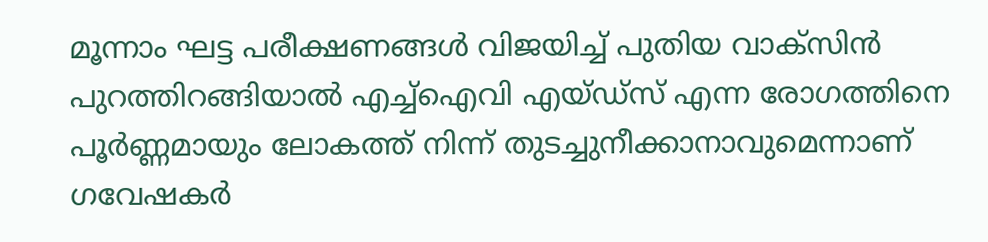മൂന്നാം ഘട്ട പരീക്ഷണങ്ങൾ വിജയിച്ച് പുതിയ വാക്സിൻ പുറത്തിറങ്ങിയാൽ എച്ച്ഐവി എയ്ഡ്സ് എന്ന രോഗത്തിനെ പൂർണ്ണമായും ലോകത്ത് നിന്ന് തുടച്ചുനീക്കാനാവുമെന്നാണ് ഗവേഷകർ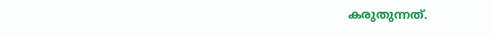കരുതുന്നത്.